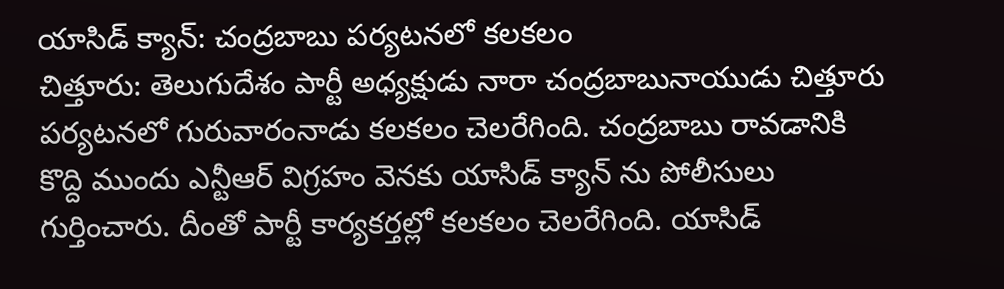యాసిడ్ క్యాన్: చంద్రబాబు పర్యటనలో కలకలం
చిత్తూరు: తెలుగుదేశం పార్టీ అధ్యక్షుడు నారా చంద్రబాబునాయుడు చిత్తూరు పర్యటనలో గురువారంనాడు కలకలం చెలరేగింది. చంద్రబాబు రావడానికి కొద్ది ముందు ఎన్టీఆర్ విగ్రహం వెనకు యాసిడ్ క్యాన్ ను పోలీసులు గుర్తించారు. దీంతో పార్టీ కార్యకర్తల్లో కలకలం చెలరేగింది. యాసిడ్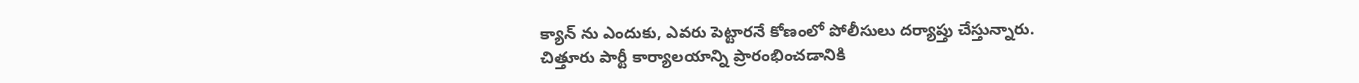క్యాన్ ను ఎందుకు, ఎవరు పెట్టారనే కోణంలో పోలీసులు దర్యాప్తు చేస్తున్నారు.
చిత్తూరు పార్టీ కార్యాలయాన్ని ప్రారంభించడానికి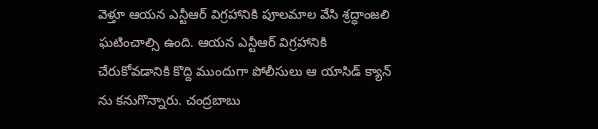వెళ్తూ ఆయన ఎన్టీఆర్ విగ్రహానికి పూలమాల వేసి శ్రద్ధాంజలి ఘటించాల్సి ఉంది. ఆయన ఎన్టీఆర్ విగ్రహానికి చేరుకోవడానికి కొద్ది ముందుగా పోలీసులు ఆ యాసిడ్ క్యాన్ ను కనుగొన్నారు. చంద్రబాబు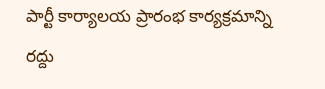పార్టీ కార్యాలయ ప్రారంభ కార్యక్రమాన్ని రద్దు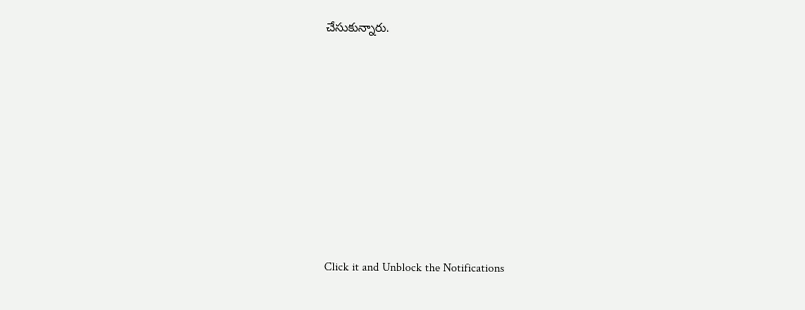చేసుకున్నారు.












Click it and Unblock the Notifications